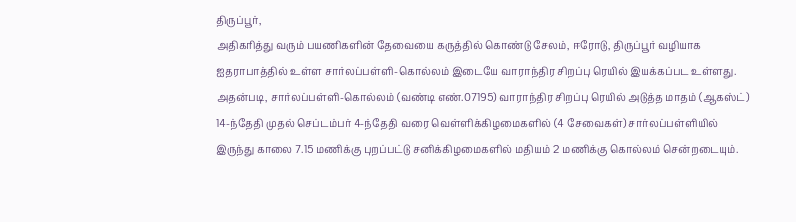திருப்பூர்,
அதிகரித்து வரும் பயணிகளின் தேவையை கருத்தில் கொண்டு சேலம், ஈரோடு, திருப்பூர் வழியாக ஐதராபாத்தில் உள்ள சார்லப்பள்ளி-கொல்லம் இடையே வாராந்திர சிறப்பு ரெயில் இயக்கப்பட உள்ளது. அதன்படி, சார்லப்பள்ளி-கொல்லம் (வண்டி எண்.07195) வாராந்திர சிறப்பு ரெயில் அடுத்த மாதம் (ஆகஸ்ட்) 14-ந்தேதி முதல் செப்டம்பர் 4-ந்தேதி வரை வெள்ளிக்கிழமைகளில் (4 சேவைகள்) சார்லப்பள்ளியில் இருந்து காலை 7.15 மணிக்கு புறப்பட்டு சனிக்கிழமைகளில் மதியம் 2 மணிக்கு கொல்லம் சென்றடையும்.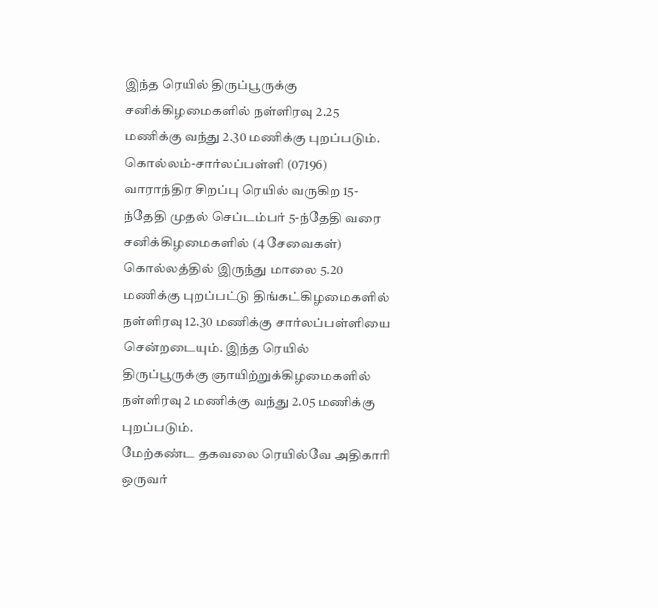இந்த ரெயில் திருப்பூருக்கு சனிக்கிழமைகளில் நள்ளிரவு 2.25 மணிக்கு வந்து 2.30 மணிக்கு புறப்படும். கொல்லம்-சார்லப்பள்ளி (07196) வாராந்திர சிறப்பு ரெயில் வருகிற 15-ந்தேதி முதல் செப்டம்பர் 5-ந்தேதி வரை சனிக்கிழமைகளில் (4 சேவைகள்) கொல்லத்தில் இருந்து மாலை 5.20 மணிக்கு புறப்பட்டு திங்கட்கிழமைகளில் நள்ளிரவு 12.30 மணிக்கு சார்லப்பள்ளியை சென்றடையும். இந்த ரெயில் திருப்பூருக்கு ஞாயிற்றுக்கிழமைகளில் நள்ளிரவு 2 மணிக்கு வந்து 2.05 மணிக்கு புறப்படும்.
மேற்கண்ட தகவலை ரெயில்வே அதிகாரி ஒருவர்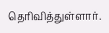தெரிவித்துள்ளார்.